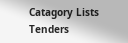Catagory Lists
Tenders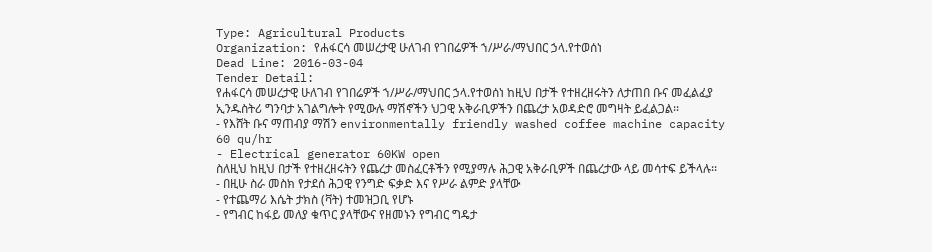Type: Agricultural Products
Organization: የሐፋርሳ መሠረታዊ ሁለገብ የገበሬዎች ኀ/ሥራ/ማህበር ኃላ.የተወሰነ
Dead Line: 2016-03-04
Tender Detail:
የሐፋርሳ መሠረታዊ ሁለገብ የገበሬዎች ኀ/ሥራ/ማህበር ኃላ.የተወሰነ ከዚህ በታች የተዘረዘሩትን ለታጠበ ቡና መፈልፈያ ኢንዱስትሪ ግንባታ አገልግሎት የሚውሉ ማሽኖችን ህጋዊ አቅራቢዎችን በጨረታ አወዳድሮ መግዛት ይፈልጋል፡፡
- የእሸት ቡና ማጠብያ ማሽን environmentally friendly washed coffee machine capacity 60 qu/hr
- Electrical generator 60KW open
ስለዚህ ከዚህ በታች የተዘረዘሩትን የጨረታ መስፈርቶችን የሚያማሉ ሕጋዊ አቅራቢዎች በጨረታው ላይ መሳተፍ ይችላሉ፡፡
- በዚሁ ስራ መስክ የታደሰ ሕጋዊ የንግድ ፍቃድ እና የሥራ ልምድ ያላቸው
- የተጨማሪ እሴት ታክስ (ቫት) ተመዝጋቢ የሆኑ
- የግብር ከፋይ መለያ ቁጥር ያላቸውና የዘመኑን የግብር ግዴታ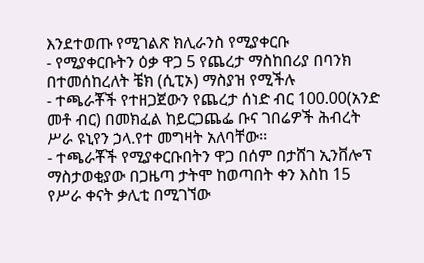እንደተወጡ የሚገልጽ ክሊራንስ የሚያቀርቡ
- የሚያቀርቡትን ዕቃ ዋጋ 5 የጨረታ ማስከበሪያ በባንክ በተመሰከረለት ቼክ (ሲፒኦ) ማስያዝ የሚችሉ
- ተጫራቾች የተዘጋጀውን የጨረታ ሰነድ ብር 100.00(አንድ መቶ ብር) በመክፈል ከይርጋጨፌ ቡና ገበሬዎች ሕብረት ሥራ ዩኒየን ኃላ.የተ መግዛት አለባቸው፡፡
- ተጫራቾች የሚያቀርቡበትን ዋጋ በሰም በታሸገ ኢንቨሎፕ ማስታወቂያው በጋዜጣ ታትሞ ከወጣበት ቀን እስከ 15 የሥራ ቀናት ቃሊቲ በሚገኘው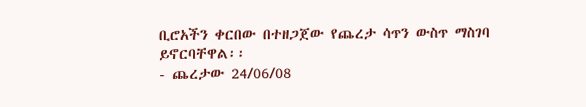ቢሮአችን ቀርበው በተዘጋጀው የጨረታ ሳጥን ውስጥ ማስገባ ይኖርባቸዋል፡፡
- ጨረታው 24/06/08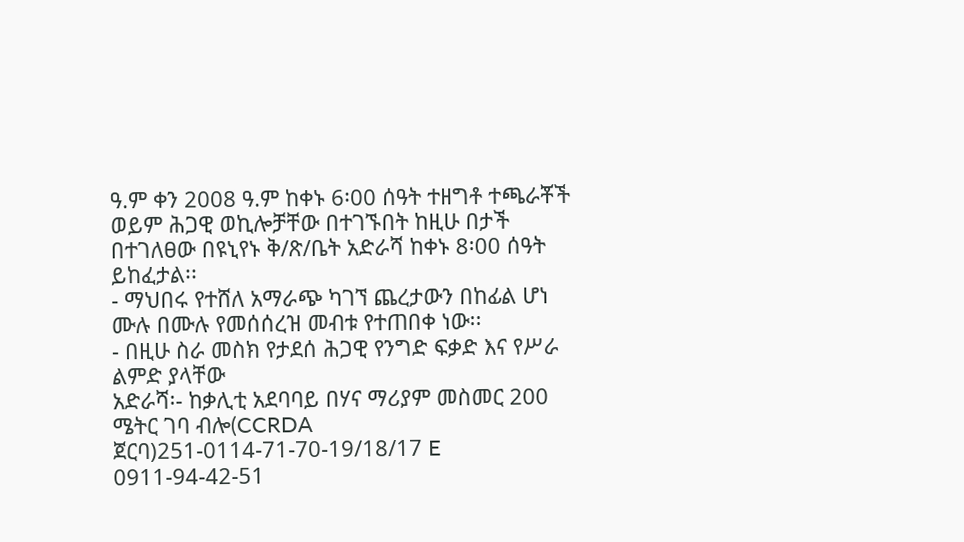ዓ.ም ቀን 2008 ዓ.ም ከቀኑ 6፡00 ሰዓት ተዘግቶ ተጫራቾች ወይም ሕጋዊ ወኪሎቻቸው በተገኙበት ከዚሁ በታች በተገለፀው በዩኒየኑ ቅ/ጽ/ቤት አድራሻ ከቀኑ 8፡00 ሰዓት ይከፈታል፡፡
- ማህበሩ የተሸለ አማራጭ ካገኘ ጨረታውን በከፊል ሆነ ሙሉ በሙሉ የመሰሰረዝ መብቱ የተጠበቀ ነው፡፡
- በዚሁ ስራ መስክ የታደሰ ሕጋዊ የንግድ ፍቃድ እና የሥራ ልምድ ያላቸው
አድራሻ፡- ከቃሊቲ አደባባይ በሃና ማሪያም መስመር 200 ሜትር ገባ ብሎ(CCRDA ጀርባ)251-0114-71-70-19/18/17 E 0911-94-42-51